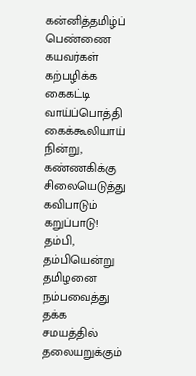கன்னித்தமிழ்ப் பெண்ணை கயவர்கள் கற்பழிக்க
கைகட்டி வாய்ப்பொத்தி கைக்கூலியாய் நின்று,
கண்ணகிக்கு சிலையெடுத்து கவிபாடும் கறுப்பாடு!
தம்பி, தம்பியென்று தமிழனை நம்பவைத்து தக்க
சமயத்தில் தலையறுக்கும்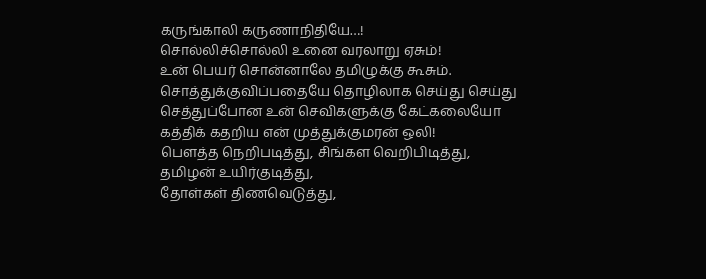கருங்காலி கருணாநிதியே…!
சொல்லிச்சொல்லி உனை வரலாறு ஏசும்!
உன் பெயர் சொன்னாலே தமிழுக்கு கூசும்.
சொத்துக்குவிப்பதையே தொழிலாக செய்து செய்து
செத்துப்போன உன் செவிகளுக்கு கேட்கலையோ
கத்திக் கதறிய என் முத்துக்குமரன் ஒலி!
பௌத்த நெறிபடித்து, சிங்கள வெறிபிடித்து, தமிழன் உயிர்குடித்து,
தோள்கள் திணவெடுத்து,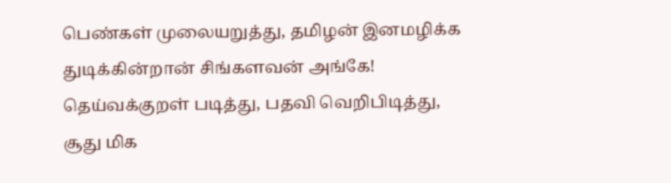பெண்கள் முலையறுத்து, தமிழன் இனமழிக்க துடிக்கின்றான் சிங்களவன் அங்கே!
தெய்வக்குறள் படித்து, பதவி வெறிபிடித்து, சூது மிக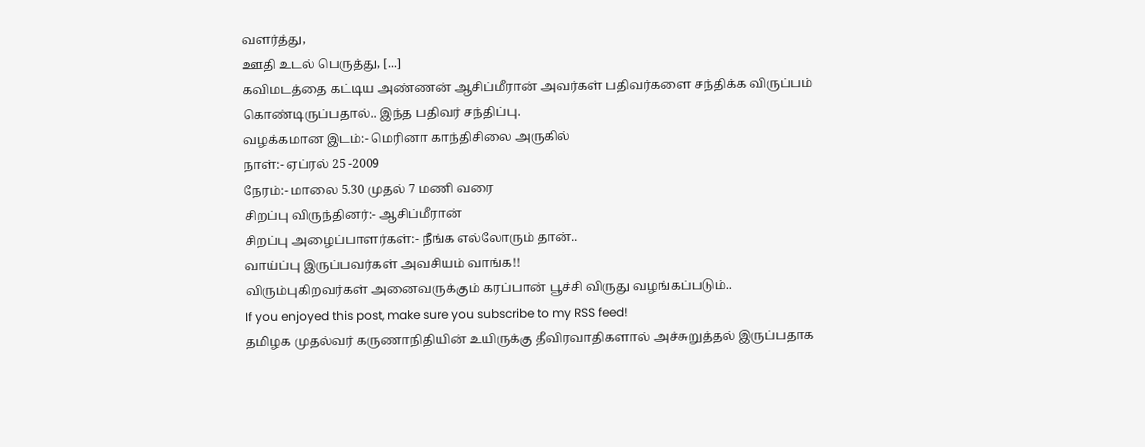வளர்த்து,
ஊதி உடல் பெருத்து, [...]
கவிமடத்தை கட்டிய அண்ணன் ஆசிப்மீரான் அவர்கள் பதிவர்களை சந்திக்க விருப்பம் கொண்டிருப்பதால்.. இந்த பதிவர் சந்திப்பு.
வழக்கமான இடம்:- மெரினா காந்திசிலை அருகில்
நாள்:- ஏப்ரல் 25 -2009
நேரம்:- மாலை 5.30 முதல் 7 மணி வரை
சிறப்பு விருந்தினர்:- ஆசிப்மீரான்
சிறப்பு அழைப்பாளர்கள்:- நீங்க எல்லோரும் தான்..
வாய்ப்பு இருப்பவர்கள் அவசியம் வாங்க!!
விரும்புகிறவர்கள் அனைவருக்கும் கரப்பான் பூச்சி விருது வழங்கப்படும்..
If you enjoyed this post, make sure you subscribe to my RSS feed!
தமிழக முதல்வர் கருணாநிதியின் உயிருக்கு தீவிரவாதிகளால் அச்சுறுத்தல் இருப்பதாக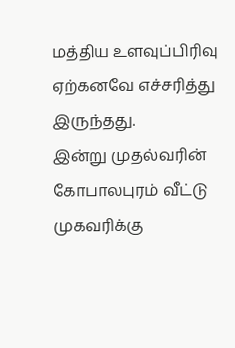மத்திய உளவுப்பிரிவு ஏற்கனவே எச்சரித்து இருந்தது.
இன்று முதல்வரின் கோபாலபுரம் வீட்டு முகவரிக்கு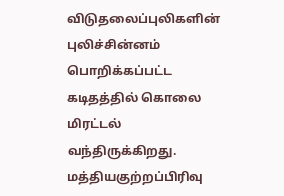விடுதலைப்புலிகளின் புலிச்சின்னம் பொறிக்கப்பட்ட கடிதத்தில் கொலை மிரட்டல் வந்திருக்கிறது.
மத்தியகுற்றப்பிரிவு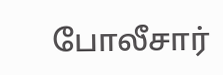போலீசார்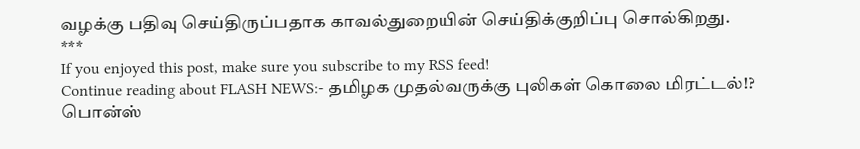வழக்கு பதிவு செய்திருப்பதாக காவல்துறையின் செய்திக்குறிப்பு சொல்கிறது.
***
If you enjoyed this post, make sure you subscribe to my RSS feed!
Continue reading about FLASH NEWS:- தமிழக முதல்வருக்கு புலிகள் கொலை மிரட்டல்!?
பொன்ஸ்